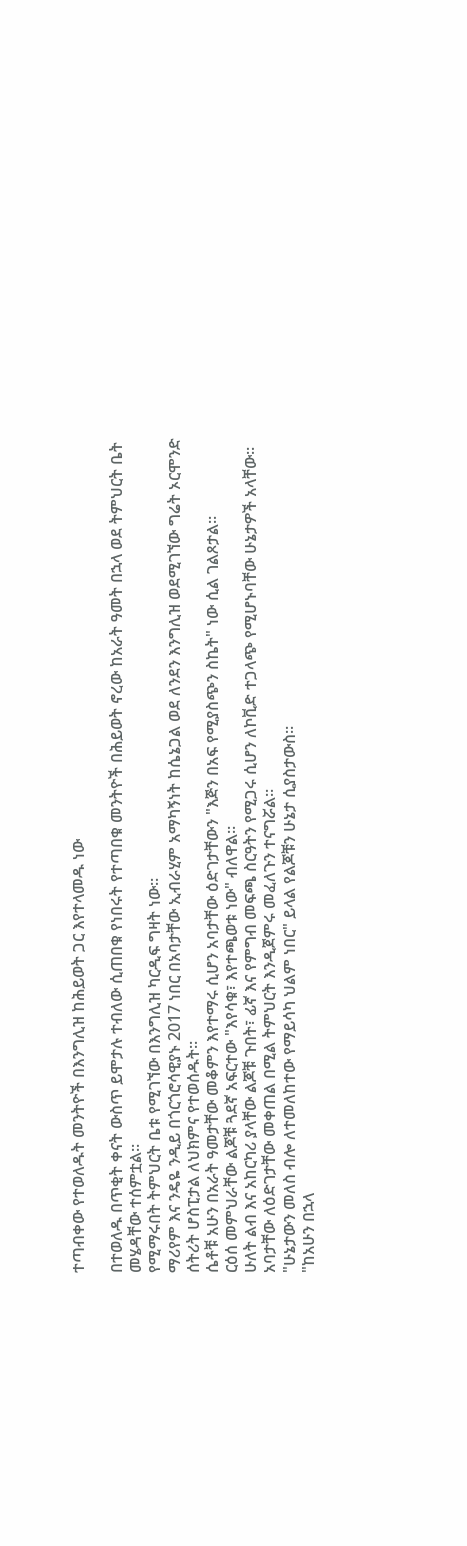ተጣብቀው የተወለዱት መንትዮች በእንግሊዝ ከሕይወት ጋር እየተላመዱ ነው

በተወለዱ በጥቂት ቀናት ውስጥ ይሞታሉ ተብለው ሲጠበቁ የነበሩት የተጣበቁ መንትዮች በሕይወት ኖረው ከአራት ዓመት በኋላ ወደ ትምህርት ቤት መሄዳቸው ተሰምቷል።
የሚማሩበት ትምህርት ቤቱ የሚገኘው በእንግሊዝ ካርዲፍ ግዛት ነው።
ማሪየም እና ንዴዬ ንዲይ በጎርጎሮሳዊያኑ 2017 ነበር በአባታቸው ኢብራሂም አማካኝነት ከሴኔጋል ወደ ለንደን እንግሊዝ ወደሚገኘው ግሬት ኦርሞንድ ሰትሪት ሆስፒታል ለህክምና የተወሰዱት፡፡
ሴቶቹ አሁን በአራት ዓመታቸው መቆምን እየተማሩ ሲሆን አባታቸው ዕድገታቸውን "እጅን በአፍ የሚያስጭን ስኬት" ነው ሲል ገልጾታል።
ርዕሰ መምህራቸው ልጆቹ ጓደኛ አፍርተው "እየሳቁ፣ እየተጫወቱ ነው" ብለዋል።
ሁለት ልብ እና አከርካሪ ያላቸው ልጆቹ ጉበት፣ ፊኛ እና የምግብ መፍጫ ስርዓትን የሚጋሩ ሲሆን ለኮቪድ ተጋላጭ የሚሆኑባቸው ሁኔታዎች አላቸው።
አባታቸው ለዕድገታቸው መቀጠል በሚል ትምህርት እንዲጀምሩ መፈለጉን ተናግሯል።
"ሁኔታውን መለስ ብሎ ለተመለከተው የማይሳካ ህልም ነበር" ይላል የልጆቹን ሁኔታ ሲያስታውስ።
"ከአሁን በኋላ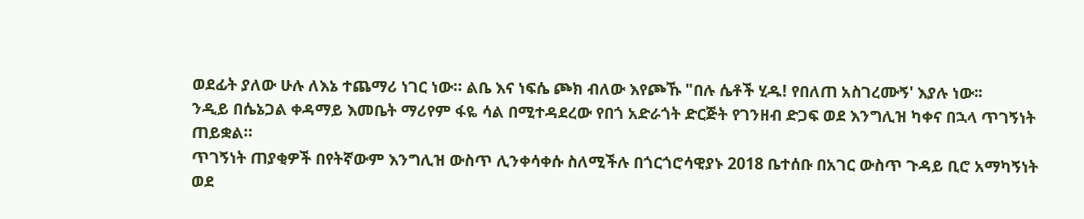ወደፊት ያለው ሁሉ ለእኔ ተጨማሪ ነገር ነው። ልቤ እና ነፍሴ ጮክ ብለው እየጮኹ "በሉ ሴቶች ሂዱ! የበለጠ አስገረሙኝ' እያሉ ነው፡፡
ንዲይ በሴኔጋል ቀዳማይ እመቤት ማሪየም ፋዬ ሳል በሚተዳደረው የበጎ አድራጎት ድርጅት የገንዘብ ድጋፍ ወደ እንግሊዝ ካቀና በኋላ ጥገኝነት ጠይቋል።
ጥገኝነት ጠያቂዎች በየትኛውም እንግሊዝ ውስጥ ሊንቀሳቀሱ ስለሚችሉ በጎርጎሮሳዊያኑ 2018 ቤተሰቡ በአገር ውስጥ ጉዳይ ቢሮ አማካኝነት ወደ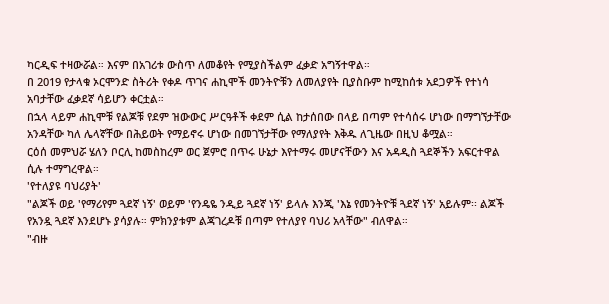ካርዲፍ ተዛውሯል። እናም በአገሪቱ ውስጥ ለመቆየት የሚያስችልም ፈቃድ አግኝተዋል።
በ 2019 የታላቁ ኦርሞንድ ስትሪት የቀዶ ጥገና ሐኪሞች መንትዮቹን ለመለያየት ቢያስቡም ከሚከሰቱ አደጋዎች የተነሳ አባታቸው ፈቃደኛ ሳይሆን ቀርቷል።
በኋላ ላይም ሐኪሞቹ የልጆቹ የደም ዝውውር ሥርዓቶች ቀደም ሲል ከታሰበው በላይ በጣም የተሳሰሩ ሆነው በማግኘታቸው አንዳቸው ካለ ሌላኛቸው በሕይወት የማይኖሩ ሆነው በመገኘታቸው የማለያየት እቅዱ ለጊዜው በዚህ ቆሟል።
ርዕሰ መምህሯ ሄለን ቦርሊ ከመስከረም ወር ጀምሮ በጥሩ ሁኔታ እየተማሩ መሆናቸውን እና አዳዲስ ጓደኞችን አፍርተዋል ሲሉ ተማግረዋል።
'የተለያዩ ባህሪያት'
"ልጆች ወይ 'የማሪየም ጓደኛ ነኝ' ወይም 'የንዴዬ ንዲይ ጓደኛ ነኝ' ይላሉ እንጂ 'እኔ የመንትዮቹ ጓደኛ ነኝ' አይሉም፡፡ ልጆች የአንዷ ጓደኛ እንደሆኑ ያሳያሉ። ምክንያቱም ልጃገረዶቹ በጣም የተለያየ ባህሪ አላቸው" ብለዋል።
"ብዙ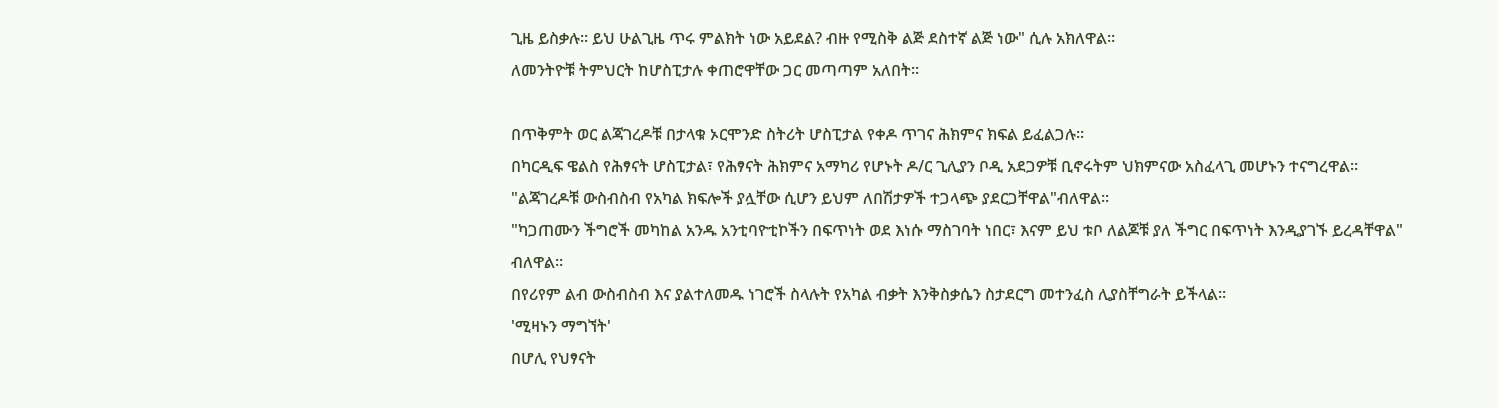ጊዜ ይስቃሉ። ይህ ሁልጊዜ ጥሩ ምልክት ነው አይደል? ብዙ የሚስቅ ልጅ ደስተኛ ልጅ ነው" ሲሉ አክለዋል።
ለመንትዮቹ ትምህርት ከሆስፒታሉ ቀጠሮዋቸው ጋር መጣጣም አለበት፡፡

በጥቅምት ወር ልጃገረዶቹ በታላቁ ኦርሞንድ ስትሪት ሆስፒታል የቀዶ ጥገና ሕክምና ክፍል ይፈልጋሉ፡፡
በካርዲፍ ዌልስ የሕፃናት ሆስፒታል፣ የሕፃናት ሕክምና አማካሪ የሆኑት ዶ/ር ጊሊያን ቦዲ አደጋዎቹ ቢኖሩትም ህክምናው አስፈላጊ መሆኑን ተናግረዋል፡፡
"ልጃገረዶቹ ውስብስብ የአካል ክፍሎች ያሏቸው ሲሆን ይህም ለበሽታዎች ተጋላጭ ያደርጋቸዋል"ብለዋል።
"ካጋጠሙን ችግሮች መካከል አንዱ አንቲባዮቲኮችን በፍጥነት ወደ እነሱ ማስገባት ነበር፣ እናም ይህ ቱቦ ለልጆቹ ያለ ችግር በፍጥነት እንዲያገኙ ይረዳቸዋል" ብለዋል።
በየሪየም ልብ ውስብስብ እና ያልተለመዱ ነገሮች ስላሉት የአካል ብቃት እንቅስቃሴን ስታደርግ መተንፈስ ሊያስቸግራት ይችላል።
'ሚዛኑን ማግኘት'
በሆሊ የህፃናት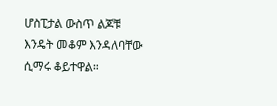ሆስፒታል ውስጥ ልጆቹ እንዴት መቆም እንዳለባቸው ሲማሩ ቆይተዋል።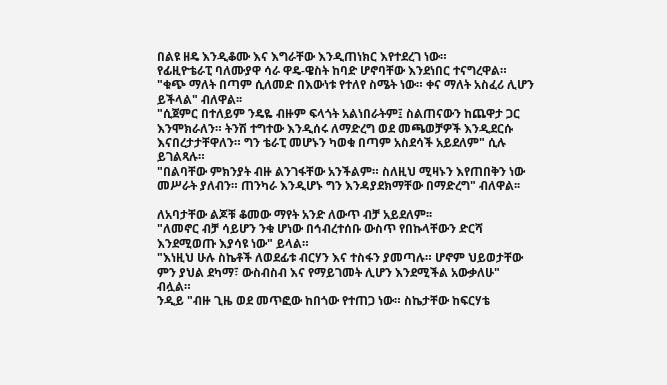በልዩ ዘዴ እንዲቆሙ እና እግራቸው እንዲጠነክር እየተደረገ ነው።
የፊዚዮቴራፒ ባለሙያዋ ሳራ ዋዴ-ዌስት ከባድ ሆኖባቸው እንደነበር ተናግረዋል።
"ቁጭ ማለት በጣም ሲለመድ በእውነቱ የተለየ ስሜት ነው። ቀና ማለት አስፈሪ ሊሆን ይችላል" ብለዋል፡፡
"ሲጀምር በተለይም ንዴዬ ብዙም ፍላጎት አልነበራትም፤ ስልጠናውን ከጨዋታ ጋር እንሞክራለን። ትንሽ ተግተው እንዲሰሩ ለማድረግ ወደ መጫወቻዎች እንዲደርሱ እናበረታታቸዋለን። ግን ቴራፒ መሆኑን ካወቁ በጣም አስደሳች አይደለም" ሲሉ ይገልጻሉ።
"በልባቸው ምክንያት ብዙ ልንገፋቸው አንችልም። ስለዚህ ሚዛኑን እየጠበቅን ነው መሥራት ያለብን። ጠንካራ እንዲሆኑ ግን እንዳያደክማቸው በማድረግ" ብለዋል፡፡

ለአባታቸው ልጆቹ ቆመው ማየት አንድ ለውጥ ብቻ አይደለም፡፡
"ለመኖር ብቻ ሳይሆን ንቁ ሆነው በኅብረተሰቡ ውስጥ የበኩላቸውን ድርሻ እንደሚወጡ እያሳዩ ነው" ይላል።
"እነዚህ ሁሉ ስኬቶች ለወደፊቱ ብርሃን እና ተስፋን ያመጣሉ። ሆኖም ህይወታቸው ምን ያህል ደካማ፣ ውስብስብ እና የማይገመት ሊሆን እንደሚችል አውቃለሁ" ብሏል።
ንዲይ "ብዙ ጊዜ ወደ መጥፎው ከበጎው የተጠጋ ነው። ስኬታቸው ከፍርሃቴ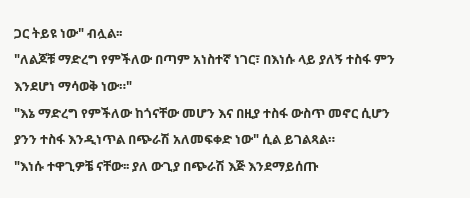ጋር ትይዩ ነው" ብሏል፡፡
"ለልጆቹ ማድረግ የምችለው በጣም አነስተኛ ነገር፣ በእነሱ ላይ ያለኝ ተስፋ ምን እንደሆነ ማሳወቅ ነው።"
"እኔ ማድረግ የምችለው ከጎናቸው መሆን እና በዚያ ተስፋ ውስጥ መኖር ሲሆን ያንን ተስፋ እንዲነጥል በጭራሽ አለመፍቀድ ነው" ሲል ይገልጻል።
"እነሱ ተዋጊዎቼ ናቸው፡፡ ያለ ውጊያ በጭራሽ እጅ እንደማይሰጡ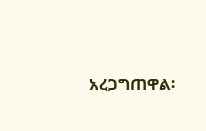አረጋግጠዋል፡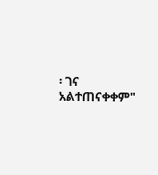፡ ገና አልተጠናቀቀም"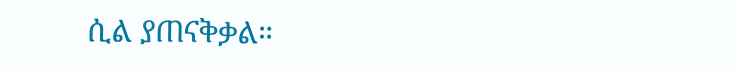ሲል ያጠናቅቃል።